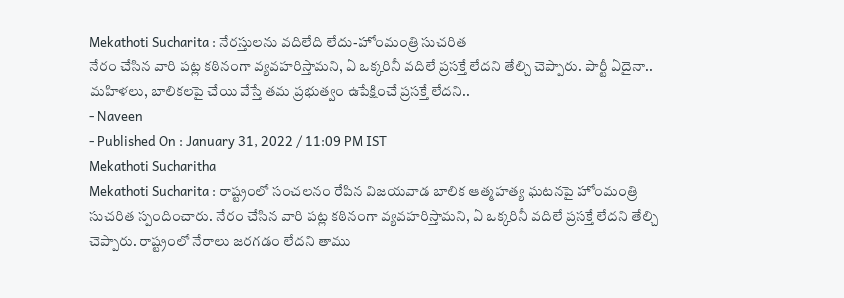Mekathoti Sucharita : నేరస్తులను వదిలేది లేదు-హోంమంత్రి సుచరిత
నేరం చేసిన వారి పట్ల కఠినంగా వ్యవహరిస్తామని, ఏ ఒక్కరినీ వదిలే ప్రసక్తే లేదని తేల్చి చెప్పారు. పార్టీ ఏదైనా.. మహిళలు, బాలికలపై చేయి వేస్తే తమ ప్రభుత్వం ఉపేక్షించే ప్రసక్తే లేదని..
- Naveen
- Published On : January 31, 2022 / 11:09 PM IST
Mekathoti Sucharitha
Mekathoti Sucharita : రాష్ట్రంలో సంచలనం రేపిన విజయవాడ బాలిక ఆత్మహత్య ఘటనపై హోంమంత్రి సుచరిత స్పందించారు. నేరం చేసిన వారి పట్ల కఠినంగా వ్యవహరిస్తామని, ఏ ఒక్కరినీ వదిలే ప్రసక్తే లేదని తేల్చి చెప్పారు. రాష్ట్రంలో నేరాలు జరగడం లేదని తాము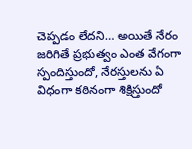చెప్పడం లేదని… అయితే నేరం జరిగితే ప్రభుత్వం ఎంత వేగంగా స్పందిస్తుందో, నేరస్తులను ఏ విధంగా కఠినంగా శిక్షిస్తుందో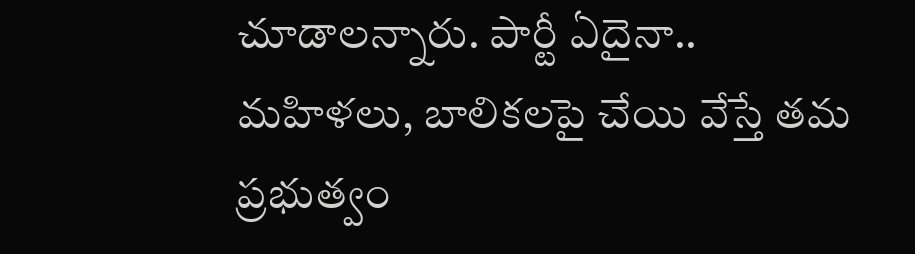చూడాలన్నారు. పార్టీ ఏదైనా.. మహిళలు, బాలికలపై చేయి వేస్తే తమ ప్రభుత్వం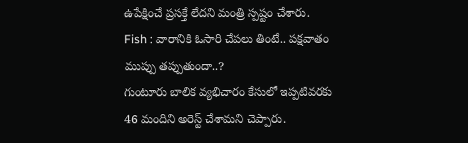ఉపేక్షించే ప్రసక్తే లేదని మంత్రి స్పష్టం చేశారు.
Fish : వారానికి ఓసారి చేపలు తింటే.. పక్షవాతం ముప్పు తప్పుతుందా..?
గుంటూరు బాలిక వ్యభిచారం కేసులో ఇప్పటివరకు 46 మందిని అరెస్ట్ చేశామని చెప్పారు.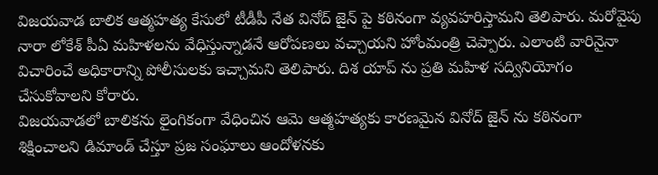విజయవాడ బాలిక ఆత్మహత్య కేసులో టీడీపీ నేత వినోద్ జైన్ పై కఠినంగా వ్యవహరిస్తామని తెలిపారు. మరోవైపు నారా లోకేశ్ పీఏ మహిళలను వేధిస్తున్నాడనే ఆరోపణలు వచ్చాయని హోంమంత్రి చెప్పారు. ఎలాంటి వారినైనా విచారించే అధికారాన్ని పోలీసులకు ఇచ్చామని తెలిపారు. దిశ యాప్ ను ప్రతి మహిళ సద్వినియోగం చేసుకోవాలని కోరారు.
విజయవాడలో బాలికను లైంగికంగా వేధించిన ఆమె ఆత్మహత్యకు కారణమైన వినోద్ జైన్ ను కఠినంగా శిక్షించాలని డిమాండ్ చేస్తూ ప్రజ సంఘాలు ఆందోళనకు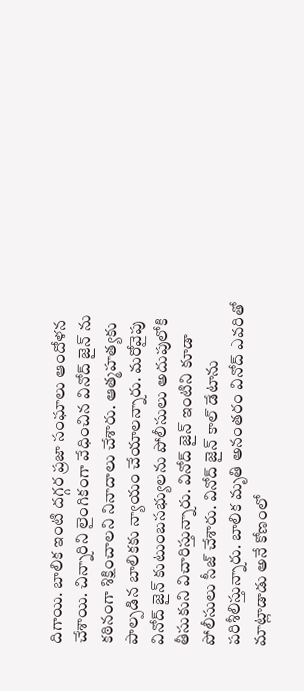దిగాయి. బాలిక ఇంటి దగ్గర ప్రజా సంఘాలు ఆందోళన చేశాయి. చిన్నారిని లైంగికంగా వేధించిన వినోద్ జైన్ ను కఠినంగా శిక్షించాలని నినాదాలు చేశారు. ఆత్మహత్యకు పాల్పడిన బాలికకు న్యాయం చేయాలన్నారు. మరోవైపు వినోద్ జైన్ కుటుంబసభ్యులను పోలీసులు అదుపులోకి తీసుకుని విచారిస్తున్నారు. వినోద్ జైన్ ఇంటిని కూడా పోలీసులు సీజ్ చేశారు. వినోద్ జైన్ కాల్ డేటాను పరిశీలిస్తున్నారు. బాలిక మృతి అనంతరం వినోద్ ఎవరితో మాట్లాడాడు అనే కోణంలో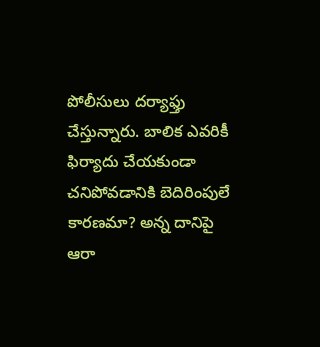పోలీసులు దర్యాఫ్తు చేస్తున్నారు. బాలిక ఎవరికీ ఫిర్యాదు చేయకుండా చనిపోవడానికి బెదిరింపులే కారణమా? అన్న దానిపై ఆరా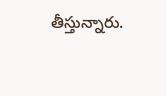తీస్తున్నారు.